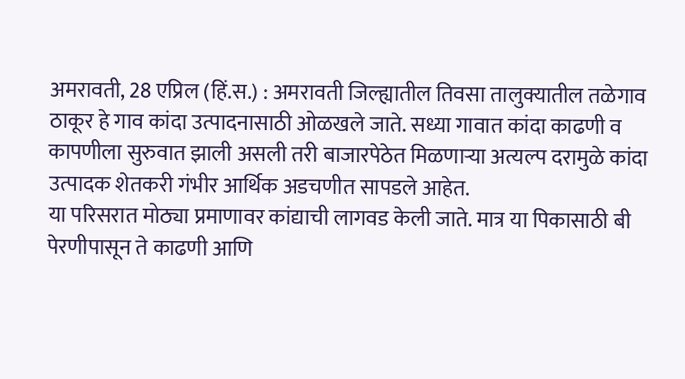अमरावती, 28 एप्रिल (हिं.स.) : अमरावती जिल्ह्यातील तिवसा तालुक्यातील तळेगाव ठाकूर हे गाव कांदा उत्पादनासाठी ओळखले जाते. सध्या गावात कांदा काढणी व कापणीला सुरुवात झाली असली तरी बाजारपेठेत मिळणाऱ्या अत्यल्प दरामुळे कांदा उत्पादक शेतकरी गंभीर आर्थिक अडचणीत सापडले आहेत.
या परिसरात मोठ्या प्रमाणावर कांद्याची लागवड केली जाते. मात्र या पिकासाठी बी पेरणीपासून ते काढणी आणि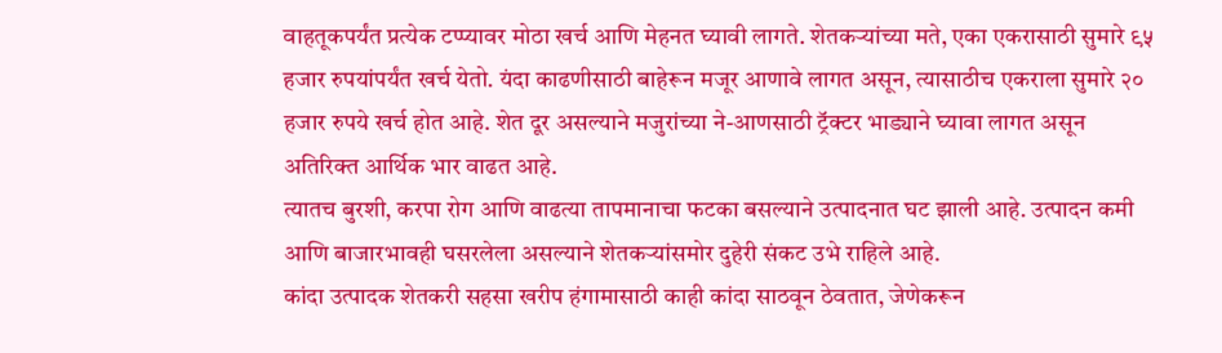वाहतूकपर्यंत प्रत्येक टप्प्यावर मोठा खर्च आणि मेहनत घ्यावी लागते. शेतकऱ्यांच्या मते, एका एकरासाठी सुमारे ९५ हजार रुपयांपर्यंत खर्च येतो. यंदा काढणीसाठी बाहेरून मजूर आणावे लागत असून, त्यासाठीच एकराला सुमारे २० हजार रुपये खर्च होत आहे. शेत दूर असल्याने मजुरांच्या ने-आणसाठी ट्रॅक्टर भाड्याने घ्यावा लागत असून अतिरिक्त आर्थिक भार वाढत आहे.
त्यातच बुरशी, करपा रोग आणि वाढत्या तापमानाचा फटका बसल्याने उत्पादनात घट झाली आहे. उत्पादन कमी आणि बाजारभावही घसरलेला असल्याने शेतकऱ्यांसमोर दुहेरी संकट उभे राहिले आहे.
कांदा उत्पादक शेतकरी सहसा खरीप हंगामासाठी काही कांदा साठवून ठेवतात, जेणेकरून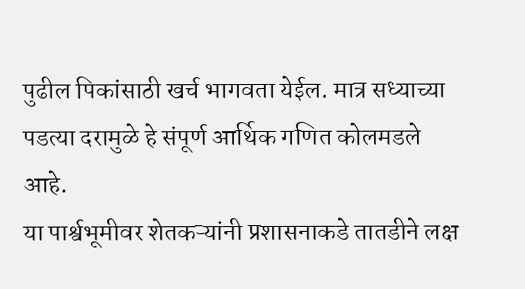पुढील पिकांसाठी खर्च भागवता येईल. मात्र सध्याच्या पडत्या दरामुळे हे संपूर्ण आर्थिक गणित कोलमडले आहे.
या पार्श्वभूमीवर शेतकऱ्यांनी प्रशासनाकडे तातडीने लक्ष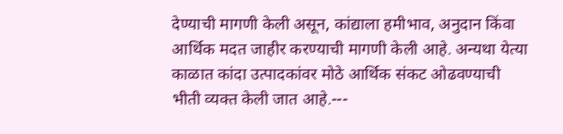देण्याची मागणी केली असून, कांद्याला हमीभाव, अनुदान किंवा आर्थिक मदत जाहीर करण्याची मागणी केली आहे. अन्यथा येत्या काळात कांदा उत्पादकांवर मोठे आर्थिक संकट ओढवण्याची भीती व्यक्त केली जात आहे.---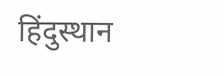हिंदुस्थान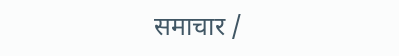समाचार /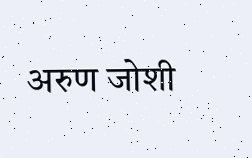अरुण जोशी